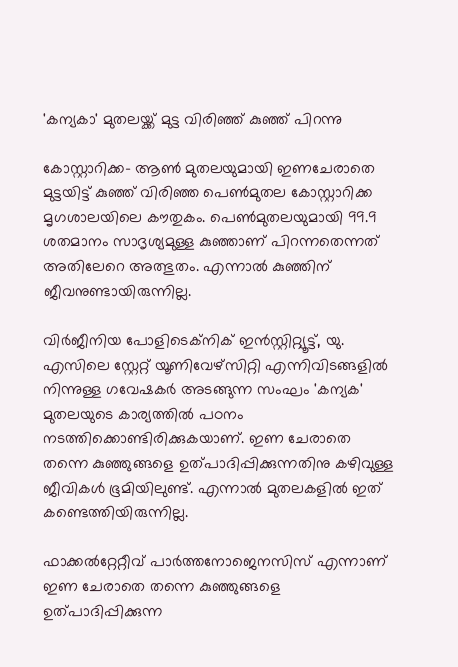'കന്യകാ' മുതലയ്ക്ക് മുട്ട വിരിഞ്ഞ് കുഞ്ഞ് പിറന്നു

കോസ്റ്റാറിക്ക- ആണ്‍ മുതലയുമായി ഇണചേരാതെ മുട്ടയിട്ട് കുഞ്ഞ് വിരിഞ്ഞ പെണ്‍മുതല കോസ്റ്റാറിക്ക മൃഗശാലയിലെ കൗതുകം. പെണ്‍മുതലയുമായി 99.9 ശതമാനം സാദൃശ്യമുള്ള കുഞ്ഞാണ് പിറന്നതെന്നത് അതിലേറെ അത്ഭുതം. എന്നാല്‍ കുഞ്ഞിന് ജീവനുണ്ടായിരുന്നില്ല.

വിര്‍ജീനിയ പോളിടെക്‌നിക് ഇന്‍സ്റ്റിറ്റ്യൂട്ട്, യു. എസിലെ സ്റ്റേറ്റ് യൂണിവേഴ്‌സിറ്റി എന്നിവിടങ്ങളില്‍ നിന്നുള്ള ഗവേഷകര്‍ അടങ്ങുന്ന സംഘം 'കന്യക' മുതലയുടെ കാര്യത്തില്‍ പഠനം നടത്തിക്കൊണ്ടിരിക്കുകയാണ്. ഇണ ചേരാതെ തന്നെ കുഞ്ഞുങ്ങളെ ഉത്പാദിപ്പിക്കുന്നതിനു കഴിവുള്ള ജീവികള്‍ ഭൂമിയിലുണ്ട്. എന്നാല്‍ മുതലകളില്‍ ഇത് കണ്ടെത്തിയിരുന്നില്ല.

ഫാക്കല്‍റ്റേറ്റീവ് പാര്‍ത്തനോജെനസിസ് എന്നാണ് ഇണ ചേരാതെ തന്നെ കുഞ്ഞുങ്ങളെ ഉത്പാദിപ്പിക്കുന്ന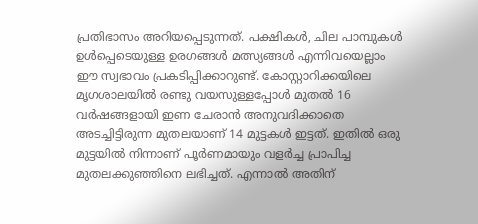പ്രതിഭാസം അറിയപ്പെടുന്നത്. പക്ഷികള്‍, ചില പാമ്പുകള്‍ ഉള്‍പ്പെടെയുള്ള ഉരഗങ്ങള്‍ മത്സ്യങ്ങള്‍ എന്നിവയെല്ലാം ഈ സ്വഭാവം പ്രകടിപ്പിക്കാറുണ്ട്. കോസ്റ്റാറിക്കയിലെ മൃഗശാലയില്‍ രണ്ടു വയസുള്ളപ്പോള്‍ മുതല്‍ 16 വര്‍ഷങ്ങളായി ഇണ ചേരാന്‍ അനുവദിക്കാതെ അടച്ചിട്ടിരുന്ന മുതലയാണ് 14 മുട്ടകള്‍ ഇട്ടത്. ഇതില്‍ ഒരു മുട്ടയില്‍ നിന്നാണ് പൂര്‍ണമായും വളര്‍ച്ച പ്രാപിച്ച മുതലക്കുഞ്ഞിനെ ലഭിച്ചത്. എന്നാല്‍ അതിന്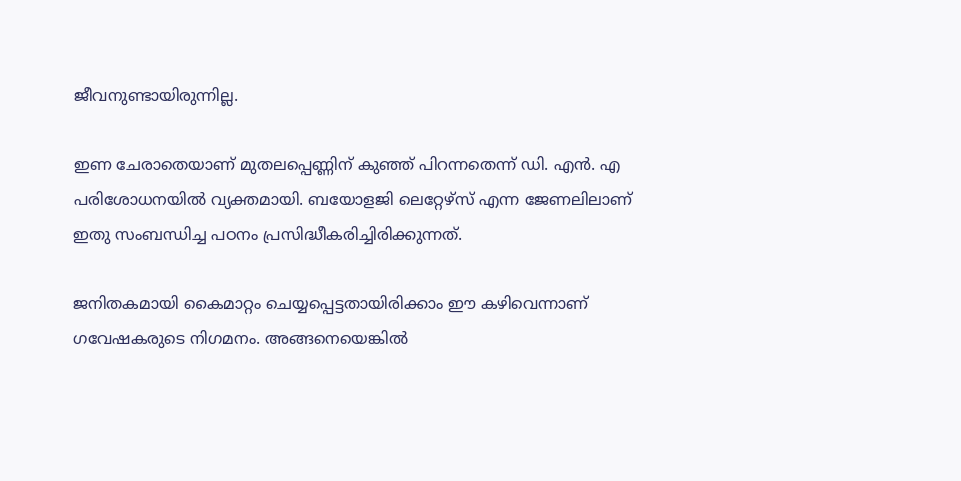ജീവനുണ്ടായിരുന്നില്ല.

ഇണ ചേരാതെയാണ് മുതലപ്പെണ്ണിന് കുഞ്ഞ് പിറന്നതെന്ന് ഡി. എന്‍. എ പരിശോധനയില്‍ വ്യക്തമായി. ബയോളജി ലെറ്റേഴ്‌സ് എന്ന ജേണലിലാണ് ഇതു സംബന്ധിച്ച പഠനം പ്രസിദ്ധീകരിച്ചിരിക്കുന്നത്.

ജനിതകമായി കൈമാറ്റം ചെയ്യപ്പെട്ടതായിരിക്കാം ഈ കഴിവെന്നാണ് ഗവേഷകരുടെ നിഗമനം. അങ്ങനെയെങ്കില്‍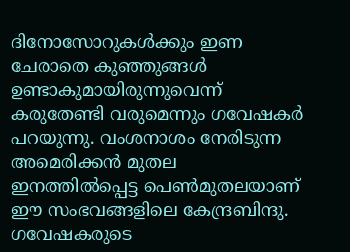ദിനോസോറുകള്‍ക്കും ഇണ ചേരാതെ കുഞ്ഞുങ്ങള്‍ ഉണ്ടാകുമായിരുന്നുവെന്ന് കരുതേണ്ടി വരുമെന്നും ഗവേഷകര്‍ പറയുന്നു. വംശനാശം നേരിടുന്ന അമെരിക്കന്‍ മുതല ഇനത്തില്‍പ്പെട്ട പെണ്‍മുതലയാണ് ഈ സംഭവങ്ങളിലെ കേന്ദ്രബിന്ദു. ഗവേഷകരുടെ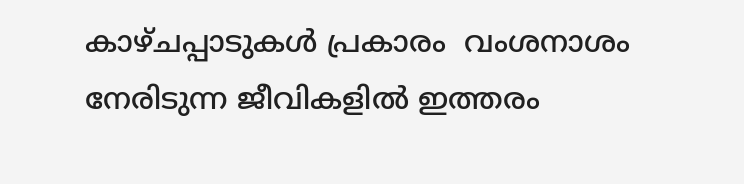കാഴ്ചപ്പാടുകള്‍ പ്രകാരം  വംശനാശം നേരിടുന്ന ജീവികളില്‍ ഇത്തരം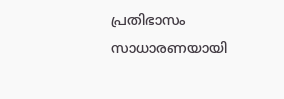പ്രതിഭാസം സാധാരണയായി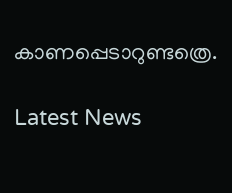കാണപ്പെടാറുണ്ടത്രെ.

Latest News